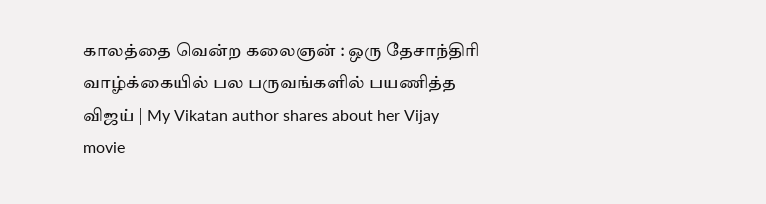காலத்தை வென்ற கலைஞன் : ஒரு தேசாந்திரி வாழ்க்கையில் பல பருவங்களில் பயணித்த விஜய் | My Vikatan author shares about her Vijay movie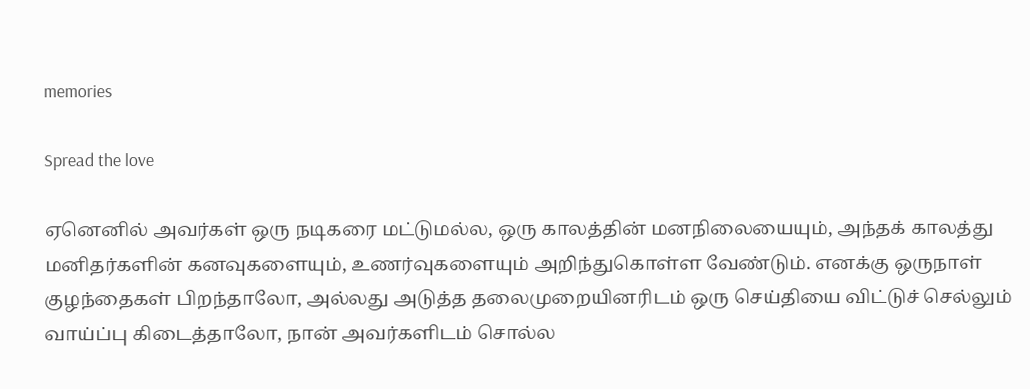memories

Spread the love

ஏனெனில் அவர்கள் ஒரு நடிகரை மட்டுமல்ல, ஒரு காலத்தின் மனநிலையையும், அந்தக் காலத்து மனிதர்களின் கனவுகளையும், உணர்வுகளையும் அறிந்துகொள்ள வேண்டும். எனக்கு ஒருநாள் குழந்தைகள் பிறந்தாலோ, அல்லது அடுத்த தலைமுறையினரிடம் ஒரு செய்தியை விட்டுச் செல்லும் வாய்ப்பு கிடைத்தாலோ, நான் அவர்களிடம் சொல்ல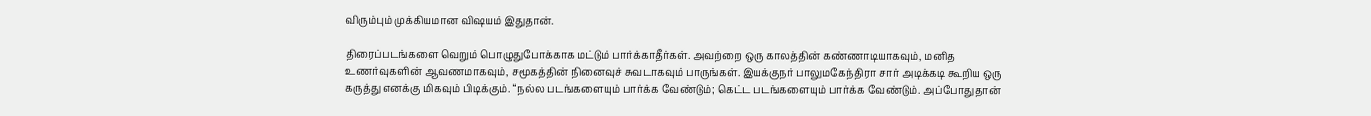விரும்பும் முக்கியமான விஷயம் இதுதான்.

திரைப்படங்களை வெறும் பொழுதுபோக்காக மட்டும் பார்க்காதீர்கள். அவற்றை ஒரு காலத்தின் கண்ணாடியாகவும், மனித உணர்வுகளின் ஆவணமாகவும், சமூகத்தின் நினைவுச் சுவடாகவும் பாருங்கள். இயக்குநர் பாலுமகேந்திரா சார் அடிக்கடி கூறிய ஒரு கருத்து எனக்கு மிகவும் பிடிக்கும். “நல்ல படங்களையும் பார்க்க வேண்டும்; கெட்ட படங்களையும் பார்க்க வேண்டும். அப்போதுதான்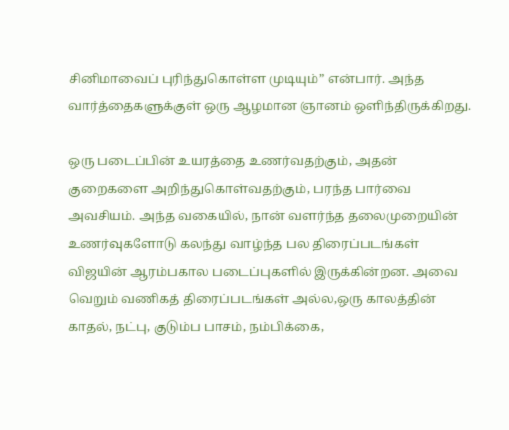சினிமாவைப் புரிந்துகொள்ள முடியும்” என்பார். அந்த வார்த்தைகளுக்குள் ஒரு ஆழமான ஞானம் ஒளிந்திருக்கிறது.

ஒரு படைப்பின் உயரத்தை உணர்வதற்கும், அதன் குறைகளை அறிந்துகொள்வதற்கும், பரந்த பார்வை அவசியம். அந்த வகையில், நான் வளர்ந்த தலைமுறையின் உணர்வுகளோடு கலந்து வாழ்ந்த பல திரைப்படங்கள் விஜயின் ஆரம்பகால படைப்புகளில் இருக்கின்றன. அவை வெறும் வணிகத் திரைப்படங்கள் அல்ல,ஒரு காலத்தின் காதல், நட்பு, குடும்ப பாசம், நம்பிக்கை,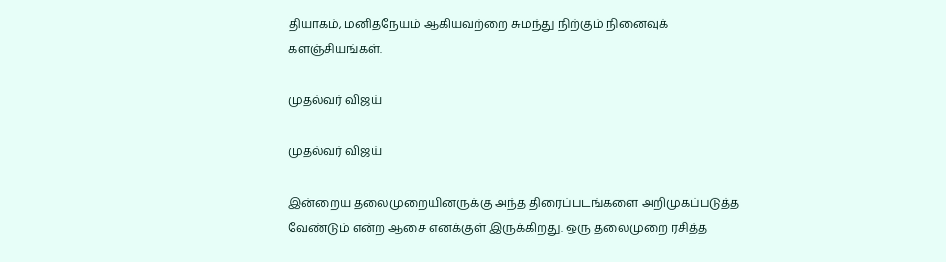தியாகம், மனிதநேயம் ஆகியவற்றை சுமந்து நிற்கும் நினைவுக் களஞ்சியங்கள்.

முதல்வர் விஜய்

முதல்வர் விஜய்

இன்றைய தலைமுறையினருக்கு அந்த திரைப்படங்களை அறிமுகப்படுத்த வேண்டும் என்ற ஆசை எனக்குள் இருக்கிறது. ஒரு தலைமுறை ரசித்த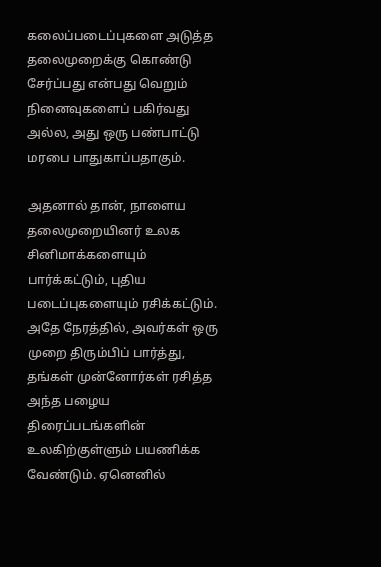கலைப்படைப்புகளை அடுத்த தலைமுறைக்கு கொண்டு சேர்ப்பது என்பது வெறும் நினைவுகளைப் பகிர்வது அல்ல, அது ஒரு பண்பாட்டு மரபை பாதுகாப்பதாகும்.

அதனால் தான், நாளைய தலைமுறையினர் உலக சினிமாக்களையும் பார்க்கட்டும், புதிய படைப்புகளையும் ரசிக்கட்டும். அதே நேரத்தில், அவர்கள் ஒரு முறை திரும்பிப் பார்த்து, தங்கள் முன்னோர்கள் ரசித்த அந்த பழைய திரைப்படங்களின் உலகிற்குள்ளும் பயணிக்க வேண்டும். ஏனெனில்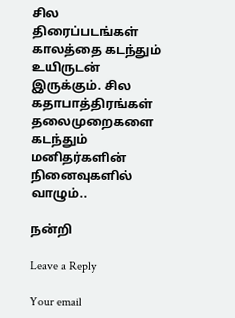சில திரைப்படங்கள் காலத்தை கடந்தும் உயிருடன் இருக்கும். சில கதாபாத்திரங்கள் தலைமுறைகளை கடந்தும் மனிதர்களின் நினைவுகளில் வாழும்..

நன்றி

Leave a Reply

Your email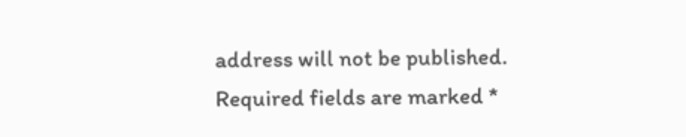address will not be published. Required fields are marked *